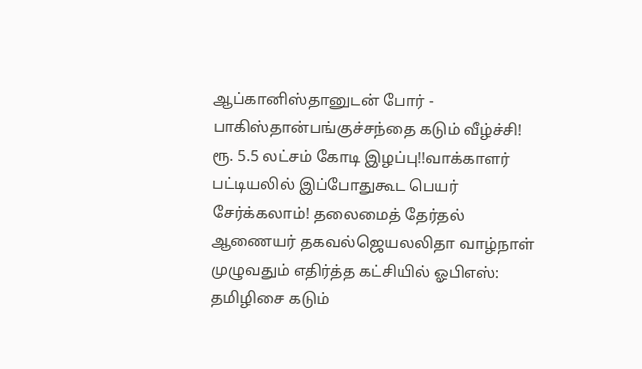ஆப்கானிஸ்தானுடன் போர் - பாகிஸ்தான்பங்குச்சந்தை கடும் வீழ்ச்சி! ரூ. 5.5 லட்சம் கோடி இழப்பு!!வாக்காளர் பட்டியலில் இப்போதுகூட பெயர் சேர்க்கலாம்! தலைமைத் தேர்தல் ஆணையர் தகவல்ஜெயலலிதா வாழ்நாள் முழுவதும் எதிர்த்த கட்சியில் ஓபிஎஸ்: தமிழிசை கடும்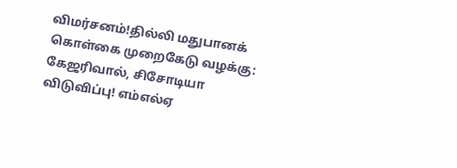விமர்சனம்!தில்லி மதுபானக் கொள்கை முறைகேடு வழக்கு: கேஜரிவால், சிசோடியா விடுவிப்பு! எம்எல்ஏ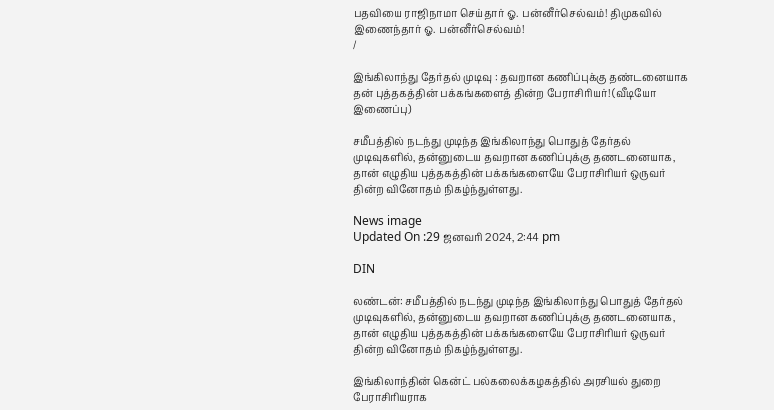பதவியை ராஜிநாமா செய்தார் ஓ. பன்னீர்செல்வம்! திமுகவில் இணைந்தார் ஓ. பன்னீர்செல்வம்!
/

இங்கிலாந்து தேர்தல் முடிவு : தவறான கணிப்புக்கு தண்டனையாக தன் புத்தகத்தின் பக்கங்களைத் தின்ற பேராசிரியர்! (வீடியோ இணைப்பு)

சமீபத்தில் நடந்து முடிந்த இங்கிலாந்து பொதுத் தேர்தல் முடிவுகளில், தன்னுடைய தவறான கணிப்புக்கு தணடனையாக, தான் எழுதிய புத்தகத்தின் பக்கங்களையே பேராசிரியர் ஒருவர் தின்ற வினோதம் நிகழ்ந்துள்ளது.

News image
Updated On :29 ஜனவரி 2024, 2:44 pm

DIN

லண்டன்: சமீபத்தில் நடந்து முடிந்த இங்கிலாந்து பொதுத் தேர்தல் முடிவுகளில், தன்னுடைய தவறான கணிப்புக்கு தணடனையாக, தான் எழுதிய புத்தகத்தின் பக்கங்களையே பேராசிரியர் ஒருவர் தின்ற வினோதம் நிகழ்ந்துள்ளது.

இங்கிலாந்தின் கென்ட் பல்கலைக்கழகத்தில் அரசியல் துறை பேராசிரியராக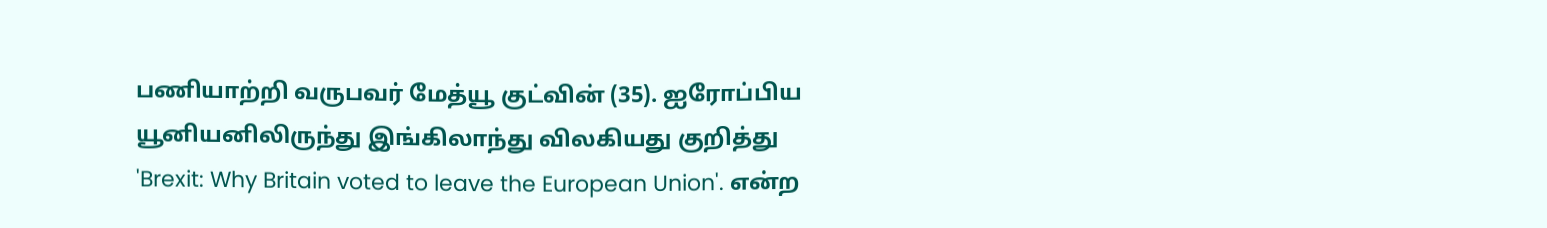பணியாற்றி வருபவர் மேத்யூ குட்வின் (35). ஐரோப்பிய யூனியனிலிருந்து இங்கிலாந்து விலகியது குறித்து 'Brexit: Why Britain voted to leave the European Union'. என்ற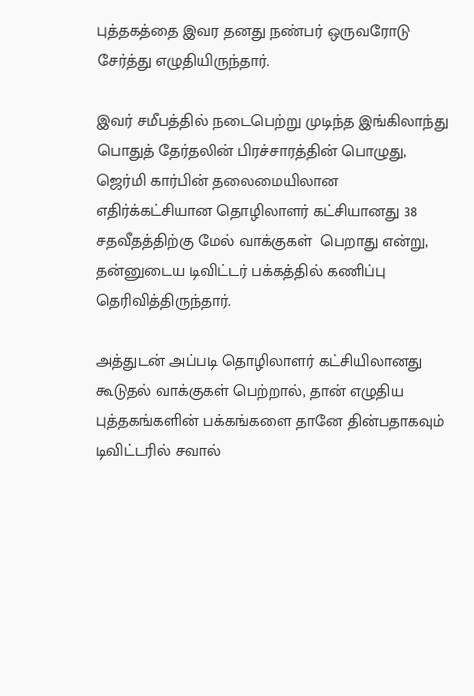புத்தகத்தை இவர தனது நண்பர் ஒருவரோடு சேர்த்து எழுதியிருந்தார்.

இவர் சமீபத்தில் நடைபெற்று முடிந்த இங்கிலாந்து பொதுத் தேர்தலின் பிரச்சாரத்தின் பொழுது, ஜெர்மி கார்பின் தலைமையிலான எதிர்க்கட்சியான தொழிலாளர் கட்சியானது 38 சதவீதத்திற்கு மேல் வாக்குகள்  பெறாது என்று, தன்னுடைய டிவிட்டர் பக்கத்தில் கணிப்பு தெரிவித்திருந்தார்.

அத்துடன் அப்படி தொழிலாளர் கட்சியிலானது கூடுதல் வாக்குகள் பெற்றால், தான் எழுதிய புத்தகங்களின் பக்கங்களை தானே தின்பதாகவும் டிவிட்டரில் சவால்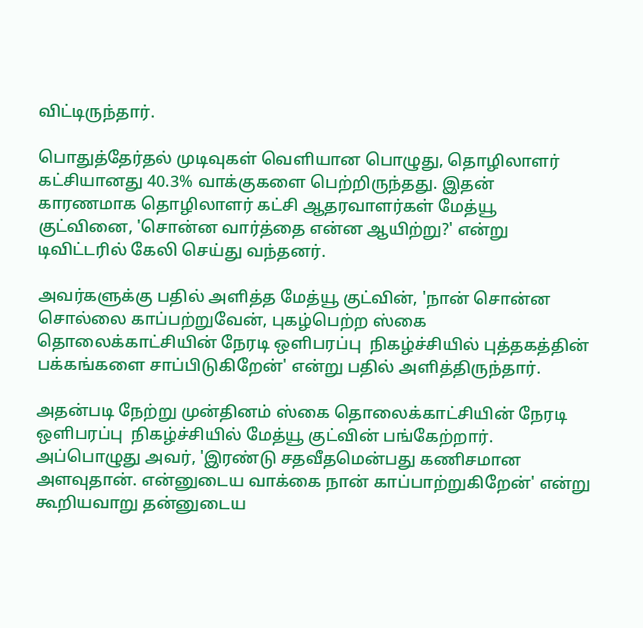விட்டிருந்தார்.

பொதுத்தேர்தல் முடிவுகள் வெளியான பொழுது, தொழிலாளர் கட்சியானது 40.3% வாக்குகளை பெற்றிருந்தது. இதன் காரணமாக தொழிலாளர் கட்சி ஆதரவாளர்கள் மேத்யூ குட்வினை, 'சொன்ன வார்த்தை என்ன ஆயிற்று?' என்று டிவிட்டரில் கேலி செய்து வந்தனர்.

அவர்களுக்கு பதில் அளித்த மேத்யூ குட்வின், 'நான் சொன்ன சொல்லை காப்பற்றுவேன், புகழ்பெற்ற ஸ்கை தொலைக்காட்சியின் நேரடி ஒளிபரப்பு  நிகழ்ச்சியில் புத்தகத்தின் பக்கங்களை சாப்பிடுகிறேன்' என்று பதில் அளித்திருந்தார்.

அதன்படி நேற்று முன்தினம் ஸ்கை தொலைக்காட்சியின் நேரடி ஒளிபரப்பு  நிகழ்ச்சியில் மேத்யூ குட்வின் பங்கேற்றார். அப்பொழுது அவர், 'இரண்டு சதவீதமென்பது கணிசமான அளவுதான். என்னுடைய வாக்கை நான் காப்பாற்றுகிறேன்' என்று கூறியவாறு தன்னுடைய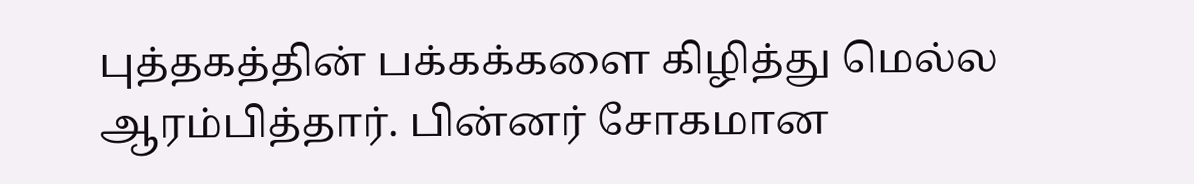புத்தகத்தின் பக்கக்களை கிழித்து மெல்ல ஆரம்பித்தார். பின்னர் சோகமான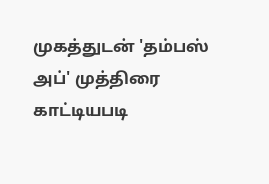முகத்துடன் 'தம்பஸ் அப்' முத்திரை காட்டியபடி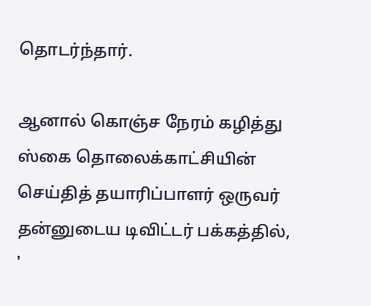தொடர்ந்தார்.

ஆனால் கொஞ்ச நேரம் கழித்து ஸ்கை தொலைக்காட்சியின் செய்தித் தயாரிப்பாளர் ஒருவர் தன்னுடைய டிவிட்டர் பக்கத்தில், '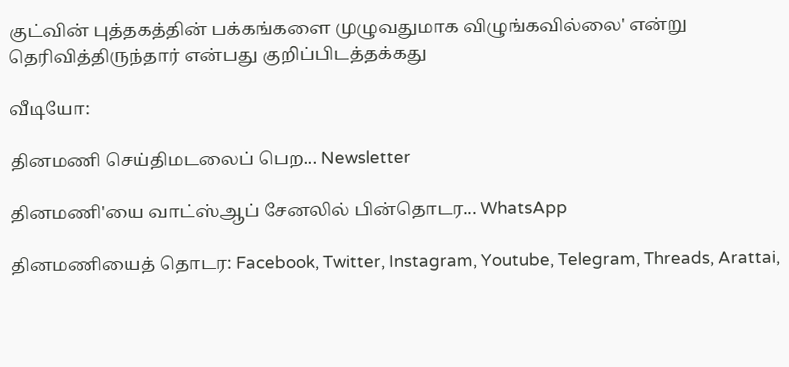குட்வின் புத்தகத்தின் பக்கங்களை முழுவதுமாக விழுங்கவில்லை' என்று தெரிவித்திருந்தார் என்பது குறிப்பிடத்தக்கது

வீடியோ:

தினமணி செய்திமடலைப் பெற... Newsletter

தினமணி'யை வாட்ஸ்ஆப் சேனலில் பின்தொடர... WhatsApp

தினமணியைத் தொடர: Facebook, Twitter, Instagram, Youtube, Telegram, Threads, Arattai,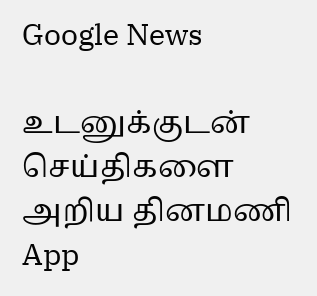Google News

உடனுக்குடன் செய்திகளை அறிய தினமணி App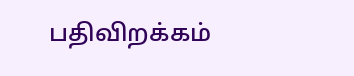பதிவிறக்கம்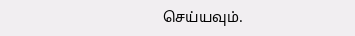செய்யவும்.